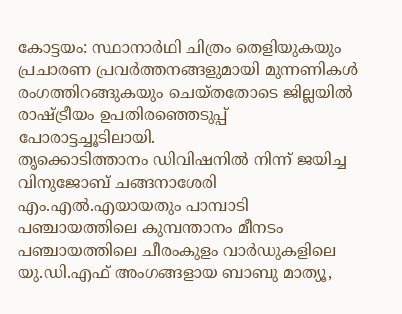കോട്ടയം: സ്ഥാനാർഥി ചിത്രം തെളിയുകയും പ്രചാരണ പ്രവർത്തനങ്ങളുമായി മുന്നണികൾ രംഗത്തിറങ്ങുകയും ചെയ്തതോടെ ജില്ലയിൽ രാഷ്ട്രീയം ഉപതിരഞ്ഞെടുപ്പ് പോരാട്ടച്ചൂടിലായി.
തൃക്കൊടിത്താനം ഡിവിഷനിൽ നിന്ന് ജയിച്ച വിനുജോബ് ചങ്ങനാശേരി എം.എൽ.എയായതും പാമ്പാടി പഞ്ചായത്തിലെ കുമ്പന്താനം മീനടം പഞ്ചായത്തിലെ ചീരംകുളം വാർഡുകളിലെ യു.ഡി.എഫ് അംഗങ്ങളായ ബാബു മാത്യൂ,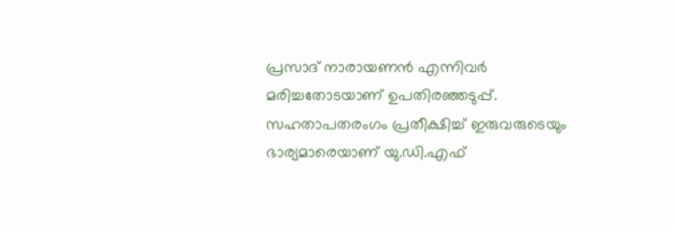പ്രസാദ് നാരായണൻ എന്നിവർ മരിച്ചതോടയാണ് ഉപതിരഞ്ഞടുപ്പ്.
സഹതാപതരംഗം പ്രതീക്ഷിച്ച് ഇരുവരുടെയും ഭാര്യമാരെയാണ് യു.ഡി.എഫ്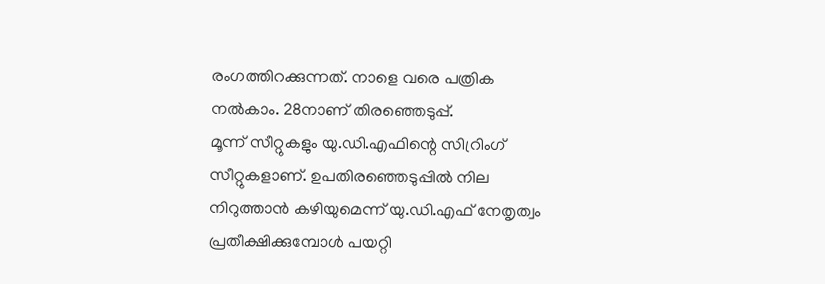രംഗത്തിറക്കുന്നത്. നാളെ വരെ പത്രിക നൽകാം. 28നാണ് തിരഞ്ഞെടുപ്പ്.
മൂന്ന് സീറ്റുകളും യു.ഡി.എഫിന്റെ സിറ്രിംഗ് സീറ്റുകളാണ്. ഉപതിരഞ്ഞെടുപ്പിൽ നില നിറുത്താൻ കഴിയുമെന്ന് യു.ഡി.എഫ് നേതൃത്വം പ്രതീക്ഷിക്കുമ്പോൾ പയറ്റി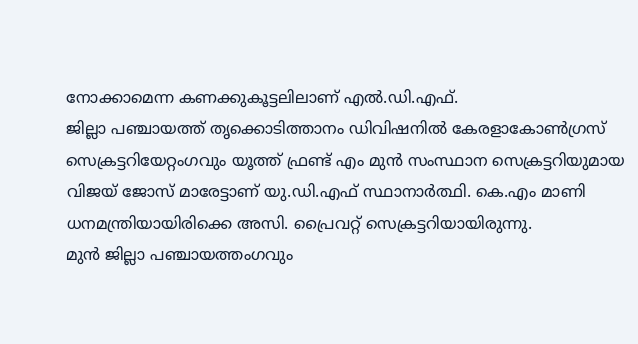നോക്കാമെന്ന കണക്കുകൂട്ടലിലാണ് എൽ.ഡി.എഫ്.
ജില്ലാ പഞ്ചായത്ത് തൃക്കൊടിത്താനം ഡിവിഷനിൽ കേരളാകോൺഗ്രസ് സെക്രട്ടറിയേറ്റംഗവും യൂത്ത് ഫ്രണ്ട് എം മുൻ സംസ്ഥാന സെക്രട്ടറിയുമായ വിജയ് ജോസ് മാരേട്ടാണ് യു.ഡി.എഫ് സ്ഥാനാർത്ഥി. കെ.എം മാണി ധനമന്ത്രിയായിരിക്കെ അസി. പ്രൈവറ്റ് സെക്രട്ടറിയായിരുന്നു.
മുൻ ജില്ലാ പഞ്ചായത്തംഗവും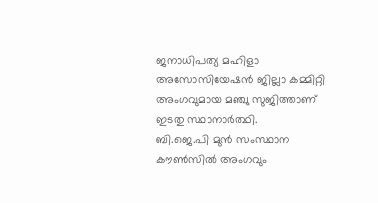ജനാധിപത്യ മഹിളാ അസോസിയേഷൻ ജില്ലാ കമ്മിറ്റി അംഗവുമായ മഞ്ചു സുജിത്താണ് ഇടതു സ്ഥാനാർത്ഥി.
ബി.ജെ.പി മുൻ സംസ്ഥാന കൗൺസിൽ അംഗവും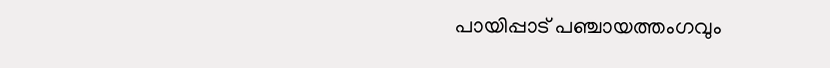പായിപ്പാട് പഞ്ചായത്തംഗവും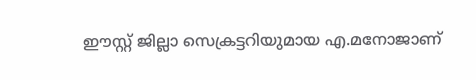ഈസ്റ്റ് ജില്ലാ സെക്രട്ടറിയുമായ എ.മനോജാണ്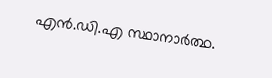എൻ.ഡി.എ സ്ഥാനാർത്ഥ.